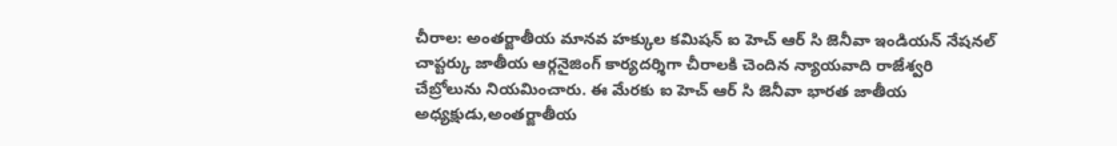చీరాల: అంతర్జాతీయ మానవ హక్కుల కమిషన్ ఐ హెచ్ ఆర్ సి జెనీవా ఇండియన్ నేషనల్ చాప్టర్కు జాతీయ ఆర్గనైజింగ్ కార్యదర్శిగా చీరాలకి చెందిన న్యాయవాది రాజేశ్వరి చేబ్రోలును నియమించారు. ఈ మేరకు ఐ హెచ్ ఆర్ సి జెనీవా భారత జాతీయ అధ్యక్షుడు,అంతర్జాతీయ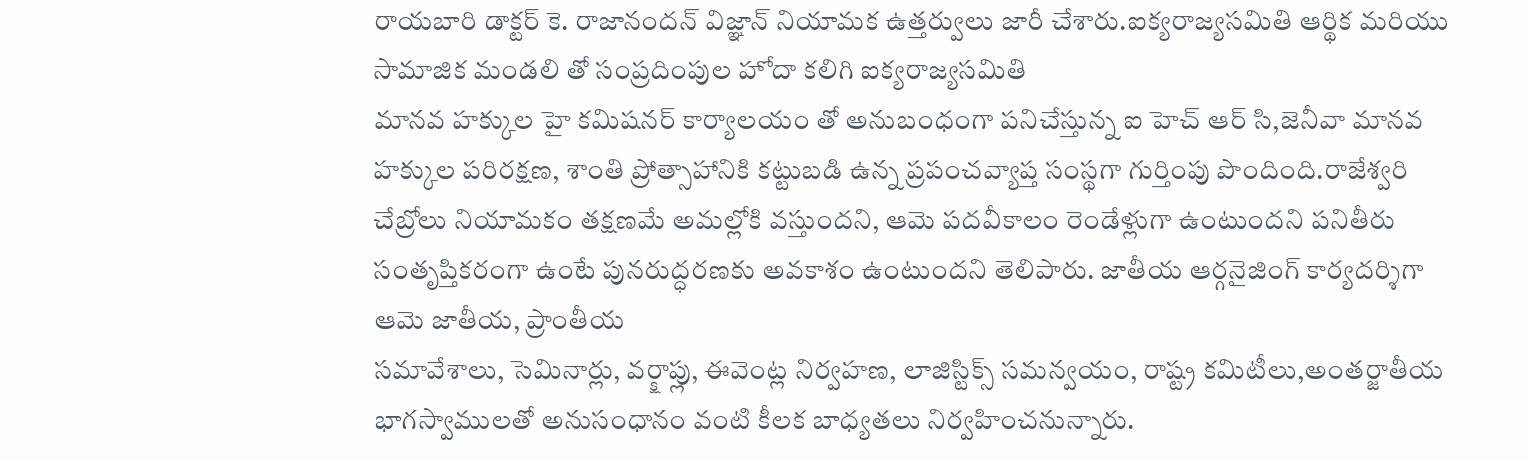రాయబారి డాక్టర్ కె. రాజానందన్ విజ్ఞాన్ నియామక ఉత్తర్వులు జారీ చేశారు.ఐక్యరాజ్యసమితి ఆర్థిక మరియు సామాజిక మండలి తో సంప్రదింపుల హోదా కలిగి ఐక్యరాజ్యసమితి
మానవ హక్కుల హై కమిషనర్ కార్యాలయం తో అనుబంధంగా పనిచేస్తున్న ఐ హెచ్ ఆర్ సి,జెనీవా మానవ హక్కుల పరిరక్షణ, శాంతి ప్రోత్సాహానికి కట్టుబడి ఉన్న ప్రపంచవ్యాప్త సంస్థగా గుర్తింపు పొందింది.రాజేశ్వరి చేబ్రోలు నియామకం తక్షణమే అమల్లోకి వస్తుందని, ఆమె పదవీకాలం రెండేళ్లుగా ఉంటుందని పనితీరు సంతృప్తికరంగా ఉంటే పునరుద్ధరణకు అవకాశం ఉంటుందని తెలిపారు. జాతీయ ఆర్గనైజింగ్ కార్యదర్శిగా ఆమె జాతీయ, ప్రాంతీయ
సమావేశాలు, సెమినార్లు, వర్క్షాప్లు, ఈవెంట్ల నిర్వహణ, లాజిస్టిక్స్ సమన్వయం, రాష్ట్ర కమిటీలు,అంతర్జాతీయ భాగస్వాములతో అనుసంధానం వంటి కీలక బాధ్యతలు నిర్వహించనున్నారు.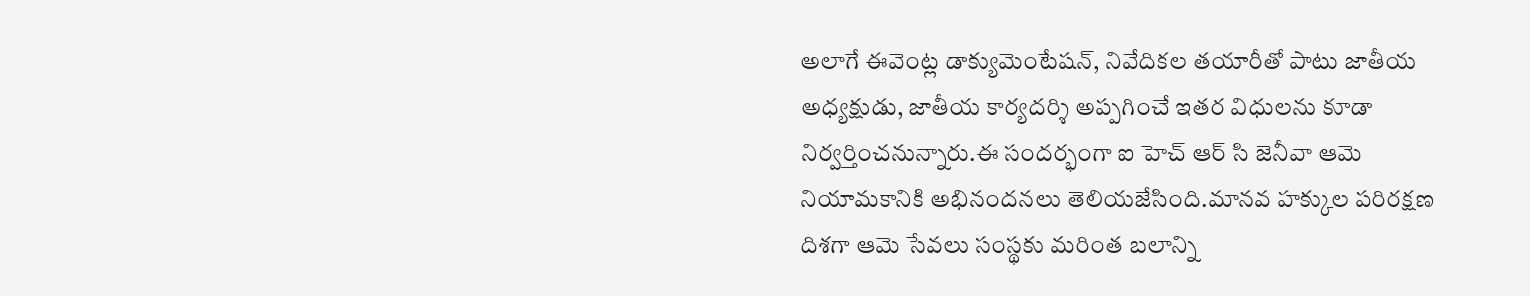అలాగే ఈవెంట్ల డాక్యుమెంటేషన్, నివేదికల తయారీతో పాటు జాతీయ అధ్యక్షుడు, జాతీయ కార్యదర్శి అప్పగించే ఇతర విధులను కూడా నిర్వర్తించనున్నారు.ఈ సందర్భంగా ఐ హెచ్ ఆర్ సి జెనీవా ఆమె నియామకానికి అభినందనలు తెలియజేసింది.మానవ హక్కుల పరిరక్షణ దిశగా ఆమె సేవలు సంస్థకు మరింత బలాన్ని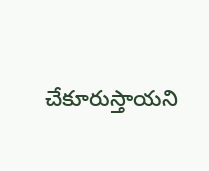చేకూరుస్తాయని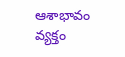ఆశాభావం వ్యక్తం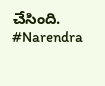చేసింది.
#Narendra